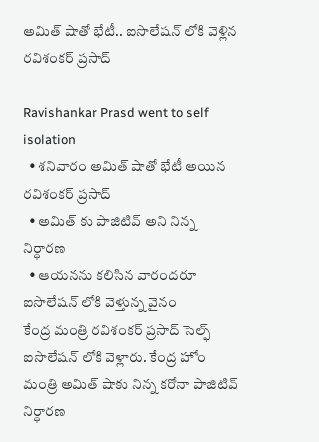అమిత్ షాతో భేటీ.. ఐసొలేషన్ లోకి వెళ్లిన రవిశంకర్ ప్రసాద్

Ravishankar Prasd went to self isolation
  • శనివారం అమిత్ షాతో భేటీ అయిన రవిశంకర్ ప్రసాద్
  • అమిత్ కు పాజిటివ్ అని నిన్న నిర్ధారణ
  • ఆయనను కలిసిన వారందరూ ఐసొలేషన్ లోకి వెళ్తున్న వైనం
కేంద్ర మంత్రి రవిశంకర్ ప్రసాద్ సెల్ఫ్ ఐసొలేషన్ లోకి వెళ్లారు. కేంద్ర హోం మంత్రి అమిత్ షాకు నిన్న కరోనా పాజిటివ్ నిర్ధారణ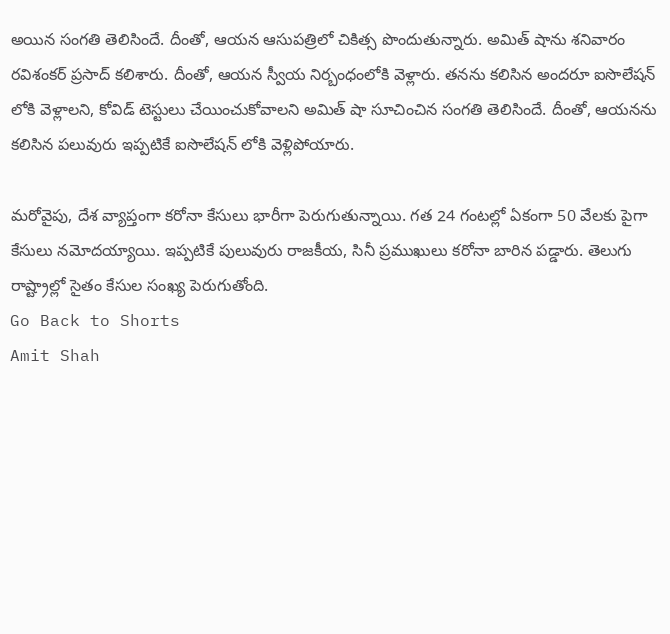అయిన సంగతి తెలిసిందే. దీంతో, ఆయన ఆసుపత్రిలో చికిత్స పొందుతున్నారు. అమిత్ షాను శనివారం రవిశంకర్ ప్రసాద్ కలిశారు. దీంతో, ఆయన స్వీయ నిర్బంధంలోకి వెళ్లారు. తనను కలిసిన అందరూ ఐసొలేషన్ లోకి వెళ్లాలని, కోవిడ్ టెస్టులు చేయించుకోవాలని అమిత్ షా సూచించిన సంగతి తెలిసిందే. దీంతో, ఆయనను కలిసిన పలువురు ఇప్పటికే ఐసొలేషన్ లోకి వెళ్లిపోయారు.

మరోవైపు, దేశ వ్యాప్తంగా కరోనా కేసులు భారీగా పెరుగుతున్నాయి. గత 24 గంటల్లో ఏకంగా 50 వేలకు పైగా కేసులు నమోదయ్యాయి. ఇప్పటికే పులువురు రాజకీయ, సినీ ప్రముఖులు కరోనా బారిన పడ్డారు. తెలుగు రాష్ట్రాల్లో సైతం కేసుల సంఖ్య పెరుగుతోంది.
Go Back to Shorts
Amit Shah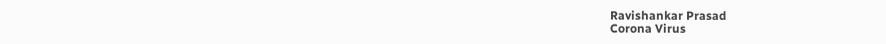Ravishankar Prasad
Corona Virus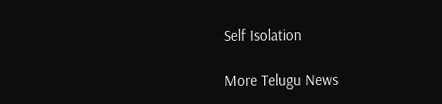Self Isolation

More Telugu News